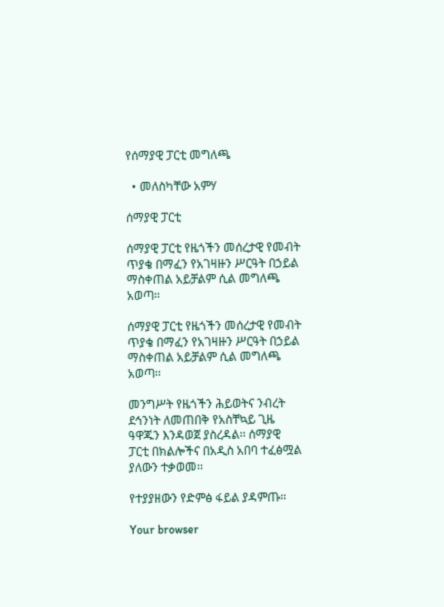የሰማያዊ ፓርቲ መግለጫ

  • መለስካቸው አምሃ

ሰማያዊ ፓርቲ

ሰማያዊ ፓርቲ የዜጎችን መሰረታዊ የመብት ጥያቄ በማፈን የአገዛዙን ሥርዓት በኃይል ማስቀጠል አይቻልም ሲል መግለጫ አወጣ፡፡

ሰማያዊ ፓርቲ የዜጎችን መሰረታዊ የመብት ጥያቄ በማፈን የአገዛዙን ሥርዓት በኃይል ማስቀጠል አይቻልም ሲል መግለጫ አወጣ፡፡

መንግሥት የዜጎችን ሕይወትና ንብረት ደኅንነት ለመጠበቅ የአስቸኳይ ጊዜ ዓዋጁን እንዳወጀ ያስረዳል፡፡ ሰማያዊ ፓርቲ በክልሎችና በአዲስ አበባ ተፈፅሟል ያለውን ተቃወመ፡፡

የተያያዘውን የድምፅ ፋይል ያዳምጡ።

Your browser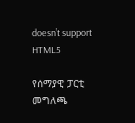doesn’t support HTML5

የሰማያዊ ፓርቲ መግለጫ